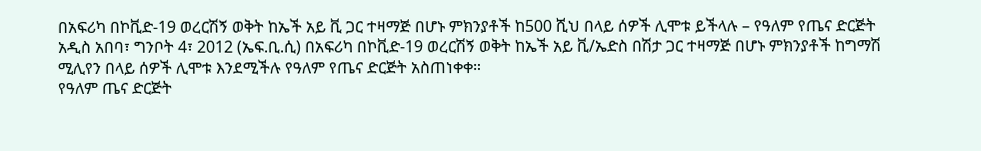በአፍሪካ በኮቪድ-19 ወረርሽኝ ወቅት ከኤች አይ ቪ ጋር ተዛማጅ በሆኑ ምክንያቶች ከ500 ሺህ በላይ ሰዎች ሊሞቱ ይችላሉ – የዓለም የጤና ድርጅት
አዲስ አበባ፣ ግንቦት 4፣ 2012 (ኤፍ.ቢ.ሲ) በአፍሪካ በኮቪድ-19 ወረርሽኝ ወቅት ከኤች አይ ቪ/ኤድስ በሽታ ጋር ተዛማጅ በሆኑ ምክንያቶች ከግማሽ ሚሊየን በላይ ሰዎች ሊሞቱ እንደሚችሉ የዓለም የጤና ድርጅት አስጠነቀቀ።
የዓለም ጤና ድርጅት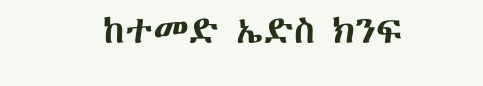ከተመድ ኤድስ ክንፍ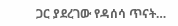ጋር ያደረገው የዳሰሳ ጥናት…